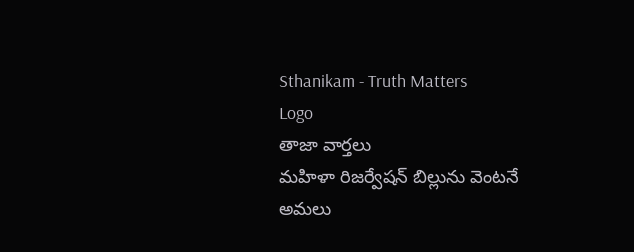Sthanikam - Truth Matters
Logo
తాజా వార్తలు
మహిళా రిజర్వేషన్ బిల్లును వెంటనే అమలు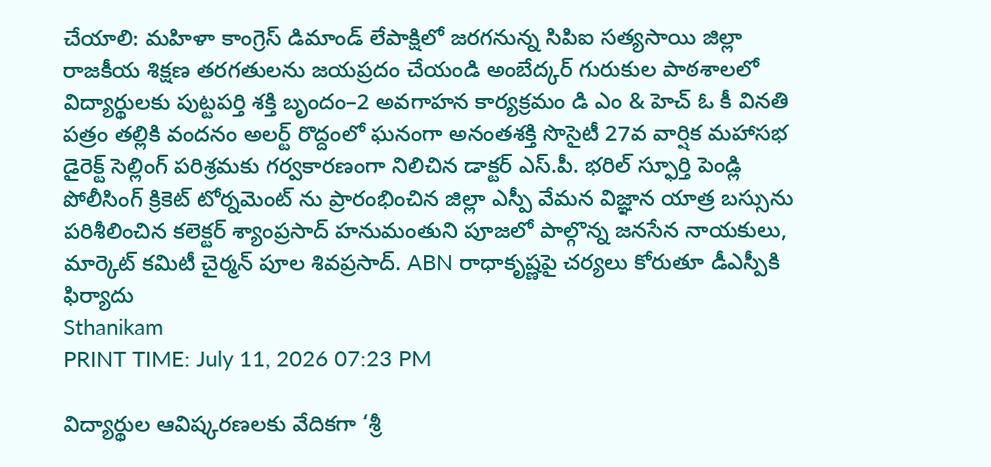చేయాలి: మహిళా కాంగ్రెస్ డిమాండ్ లేపాక్షిలో జరగనున్న సిపిఐ సత్యసాయి జిల్లా రాజకీయ శిక్షణ తరగతులను జయప్రదం చేయండి అంబేద్కర్ గురుకుల పాఠశాలలో విద్యార్థులకు పుట్టపర్తి శక్తి బృందం–2 అవగాహన కార్యక్రమం డి ఎం & హెచ్ ఓ కీ వినతి పత్రం తల్లికి వందనం అలర్ట్ రొద్దంలో ఘనంగా అనంతశక్తి సొసైటీ 27వ వార్షిక మహాసభ డైరెక్ట్ సెల్లింగ్ పరిశ్రమకు గర్వకారణంగా నిలిచిన డాక్టర్ ఎస్.పీ. భరిల్ స్ఫూర్తి పెండ్లి పోలీసింగ్ క్రికెట్ టోర్నమెంట్ ను ప్రారంభించిన జిల్లా ఎస్పీ వేమన విజ్ఞాన యాత్ర బస్సును పరిశీలించిన కలెక్టర్ శ్యాంప్రసాద్ హనుమంతుని పూజలో పాల్గొన్న జనసేన నాయకులు, మార్కెట్ కమిటీ చైర్మన్ పూల శివప్రసాద్. ABN రాధాకృష్ణపై చర్యలు కోరుతూ డీఎస్పీకి ఫిర్యాదు
Sthanikam
PRINT TIME: July 11, 2026 07:23 PM

విద్యార్థుల ఆవిష్కరణలకు వేదికగా ‘శ్రీ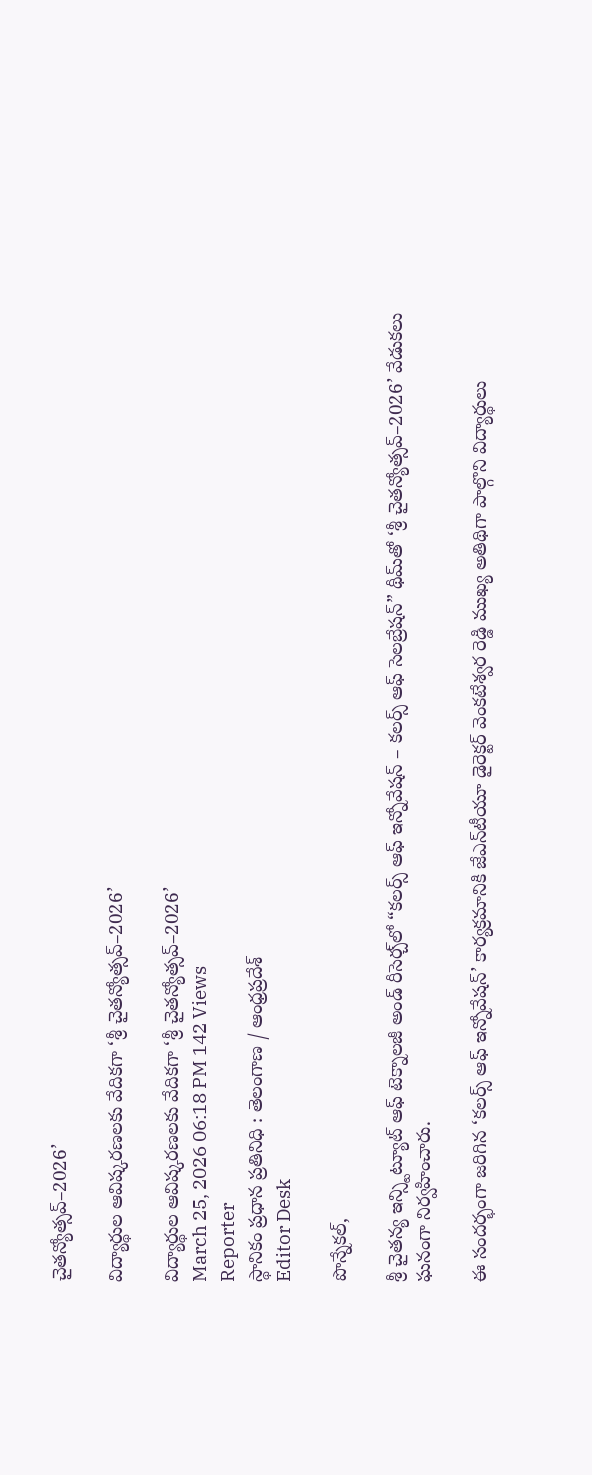చైతన్యోత్సవ్–2026’

విద్యార్థుల ఆవిష్కరణలకు వేదికగా ‘శ్రీ చైతన్యోత్సవ్–2026’

విద్యార్థుల ఆవిష్కరణలకు వేదికగా ‘శ్రీ చైతన్యోత్సవ్–2026’
March 25, 2026 06:18 PM 142 Views
Reporter
స్థానికం ప్రధాన ప్రతినిధి : తెలంగాణ / ఆంధ్రప్రదేశ్
Editor Desk

పొన్నేకల్,

శ్రీ చైతన్య ఇన్స్టిట్యూట్ ఆఫ్ టెక్నాలజీ అండ్ రీసెర్చ్‌లో “కలర్స్ ఆఫ్ ఇన్నోవేషన్ – కలర్స్ ఆఫ్ సెలబ్రేషన్” థీమ్‌తో ‘శ్రీ చైతన్యోత్సవ్–2026’ వేడుకలు ఘనంగా నిర్వహించారు.

ఈ సందర్భంగా జరిగిన ‘కలర్స్ ఆఫ్ ఇన్నోవేషన్’ కార్యక్రమానికి జేఎన్‌టీయూ డైరెక్టర్ వెంకటేశ్వర రెడ్డి ముఖ్య అతిథిగా పాల్గొని విద్యార్థులు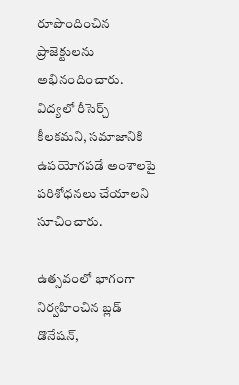రూపొందించిన ప్రాజెక్టులను అభినందించారు. విద్యలో రీసెర్చ్ కీలకమని, సమాజానికి ఉపయోగపడే అంశాలపై పరిశోధనలు చేయాలని సూచించారు.

ఉత్సవంలో భాగంగా నిర్వహించిన బ్లడ్ డొనేషన్,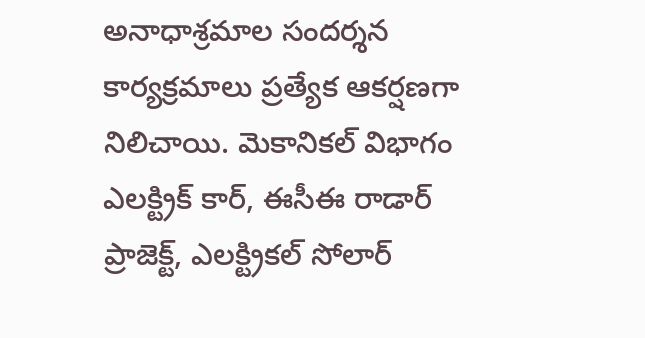అనాధాశ్రమాల సందర్శన కార్యక్రమాలు ప్రత్యేక ఆకర్షణగా నిలిచాయి. మెకానికల్ విభాగం ఎలక్ట్రిక్ కార్, ఈసీఈ రాడార్ ప్రాజెక్ట్, ఎలక్ట్రికల్ సోలార్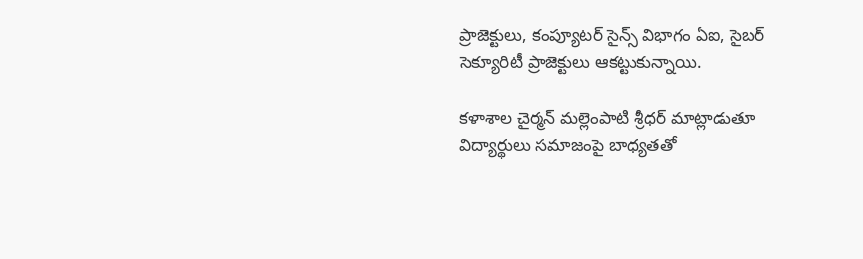ప్రాజెక్టులు, కంప్యూటర్ సైన్స్ విభాగం ఏఐ, సైబర్ సెక్యూరిటీ ప్రాజెక్టులు ఆకట్టుకున్నాయి.

కళాశాల చైర్మన్ మల్లెంపాటి శ్రీధర్ మాట్లాడుతూ విద్యార్థులు సమాజంపై బాధ్యతతో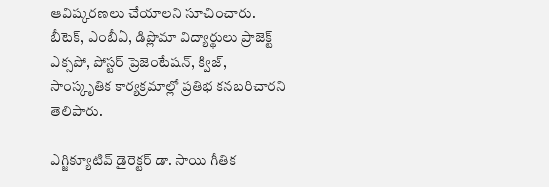ఆవిష్కరణలు చేయాలని సూచించారు. బీటెక్, ఎంబీఏ, డిప్లొమా విద్యార్థులు ప్రాజెక్ట్ ఎక్సపో, పోస్టర్ ప్రెజెంటేషన్, క్విజ్, సాంస్కృతిక కార్యక్రమాల్లో ప్రతిభ కనబరిచారని తెలిపారు.

ఎగ్జిక్యూటివ్ డైరెక్టర్ డా. సాయి గీతిక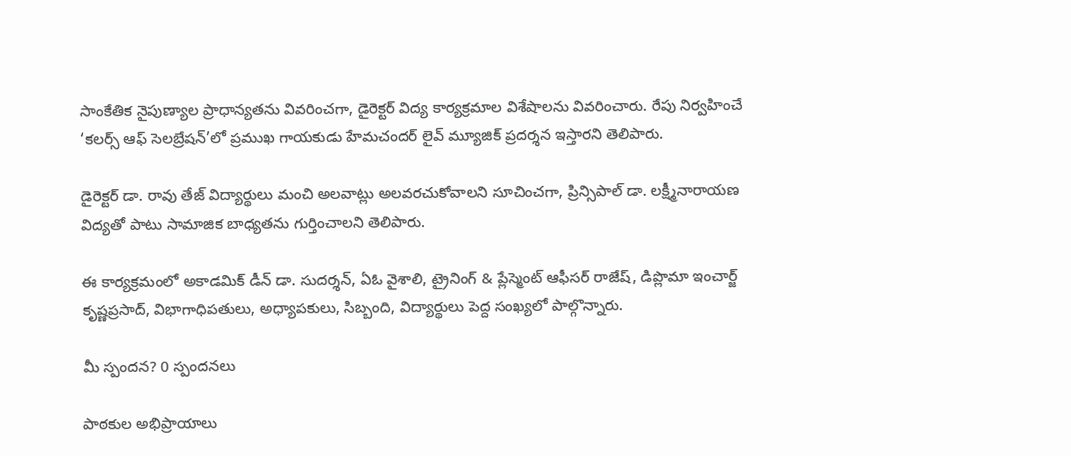సాంకేతిక నైపుణ్యాల ప్రాధాన్యతను వివరించగా, డైరెక్టర్ విద్య కార్యక్రమాల విశేషాలను వివరించారు. రేపు నిర్వహించే ‘కలర్స్ ఆఫ్ సెలబ్రేషన్’లో ప్రముఖ గాయకుడు హేమచందర్ లైవ్ మ్యూజిక్ ప్రదర్శన ఇస్తారని తెలిపారు.

డైరెక్టర్ డా. రావు తేజ్ విద్యార్థులు మంచి అలవాట్లు అలవరచుకోవాలని సూచించగా, ప్రిన్సిపాల్ డా. లక్ష్మీనారాయణ విద్యతో పాటు సామాజిక బాధ్యతను గుర్తించాలని తెలిపారు.

ఈ కార్యక్రమంలో అకాడమిక్ డీన్ డా. సుదర్శన్, ఏఓ వైశాలి, ట్రైనింగ్ & ప్లేస్మెంట్ ఆఫీసర్ రాజేష్, డిప్లొమా ఇంచార్జ్ కృష్ణప్రసాద్, విభాగాధిపతులు, అధ్యాపకులు, సిబ్బంది, విద్యార్థులు పెద్ద సంఖ్యలో పాల్గొన్నారు.

మీ స్పందన? 0 స్పందనలు

పాఠకుల అభిప్రాయాలు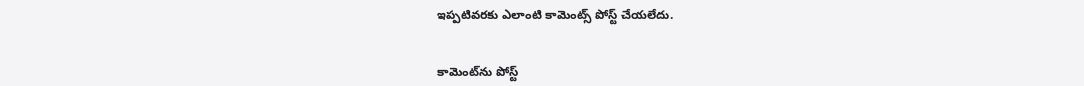ఇప్పటివరకు ఎలాంటి కామెంట్స్ పోస్ట్ చేయలేదు.


కామెంట్‌ను పోస్ట్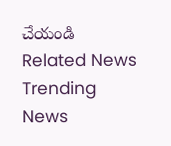చేయండి
Related News
Trending News